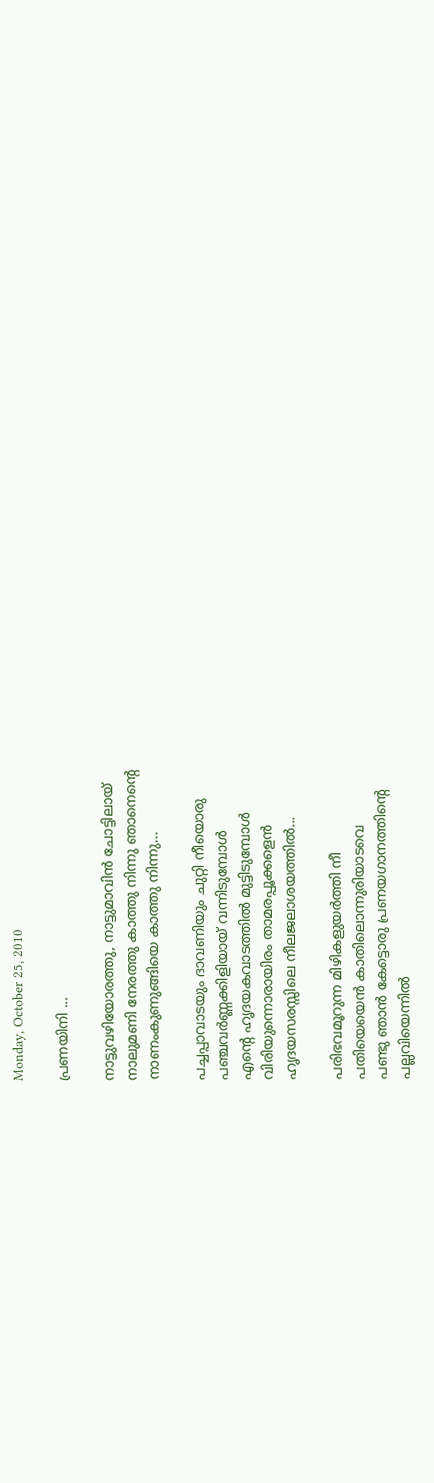Monday, October 25, 2010

പ്രണയിനി ...

നാട്ടുവഴിയോരത്തു, നാട്ടുമാവിന്‍ ചോട്ടിലായ്
നാലുമണി നേരത്തു കാത്തു നിന്നു ഞാനെന്റെ
നാണംകുണുങ്ങിയെ കാത്തു നിന്നു...

പച്ചപ്പാവാടയും ദാവണിയും ചുറ്റി നീയൊരു
പഞ്ചവര്‍ണ്ണക്കിളിയായ് വന്നിടുമ്പോള്‍
എന്റെ ഹൃദയകവാടത്തില്‍ മുട്ടിടുമ്പോള്‍
വിരിയുന്നൊരായിരം താമരപ്പൂക്കളെന്‍
ഹൃദയസരസ്സിലെ നീലജലാശയത്തില്‍...

പരിഭവമൂറുന്ന മിഴികളുയര്‍ത്തി നീ
പതിയെയെന്‍ കാതിലൊന്നുരിയാടവെ
പണ്ടു ഞാന്‍ കേട്ടൊരു പ്രണയഗാനത്തിന്റെ
പല്ലവിയെന്നില്‍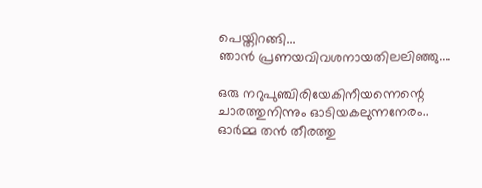പെയ്തിറങ്ങി...
ഞാന്‍ പ്രണയവിവശനായതിലലിഞ്ഞു....

ഒരു നറുപുഞ്ചിരിയേകിനീയന്നെന്റെ
ചാരത്തുനിന്നും ഓടിയകലുന്നനേരം..
ഓര്‍മ്മ തന്‍ തീരത്തു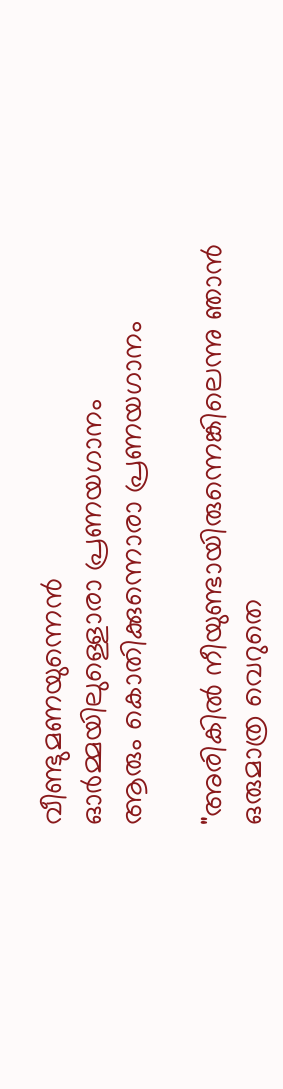വീണ്ടുമണയുന്നെന്‍
ഓര്‍മ്മയിലുള്ളൊരാ പ്രണയഗാനം
ആരും കൊതിക്കുന്നൊരാ പ്രണയഗാനം

"അരികില്‍ നീയുണ്ടായിരുന്നെങ്കിലെന്നു ഞാന്‍
ഒരുമാത്ര വെറുതെ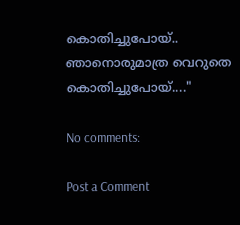കൊതിച്ചുപോയ്..
ഞാനൊരുമാത്ര വെറുതെ കൊതിച്ചുപോയ്...."

No comments:

Post a Comment